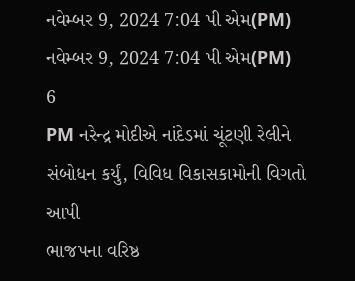નવેમ્બર 9, 2024 7:04 પી એમ(PM) નવેમ્બર 9, 2024 7:04 પી એમ(PM)
6
PM નરેન્દ્ર મોદીએ નાંદેડમાં ચૂંટણી રેલીને સંબોધન કર્યું, વિવિધ વિકાસકામોની વિગતો આપી
ભાજપના વરિષ્ઠ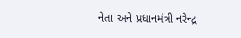નેતા અને પ્રધાનમંત્રી નરેન્દ્ર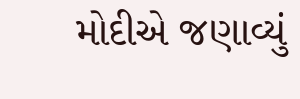મોદીએ જણાવ્યું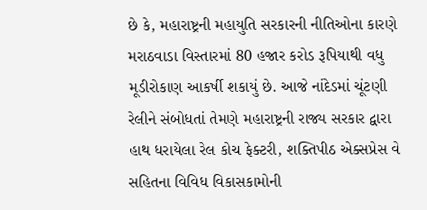છે કે, મહારાષ્ટ્રની મહાયુતિ સરકારની નીતિઓના કારણે મરાઠવાડા વિસ્તારમાં 80 હજાર કરોડ રૂપિયાથી વધુ મૂડીરોકાણ આકર્ષી શકાયું છે. આજે નાંદેડમાં ચૂંટણી રેલીને સંબોધતાં તેમણે મહારાષ્ટ્રની રાજ્ય સરકાર દ્વારા હાથ ધરાયેલા રેલ કોચ ફેક્ટરી, શક્તિપીઠ એક્સપ્રેસ વે સહિતના વિવિધ વિકાસકામોની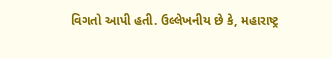વિગતો આપી હતી. ઉલ્લેખનીય છે કે, મહારાષ્ટ્ર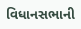વિધાનસભાની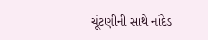ચૂંટણીની સાથે નાંદેડ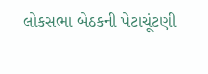લોકસભા બેઠકની પેટાચૂંટણી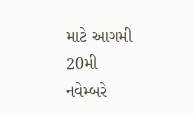માટે આગમી 20મી નવેમ્બરે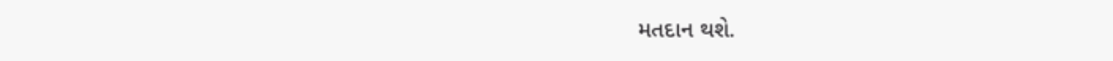મતદાન થશે.